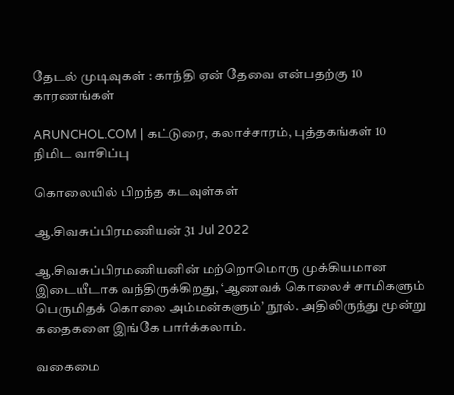தேடல் முடிவுகள் : காந்தி ஏன் தேவை என்பதற்கு 10 காரணங்கள்

ARUNCHOL.COM | கட்டுரை, கலாச்சாரம், புத்தகங்கள் 10 நிமிட வாசிப்பு

கொலையில் பிறந்த கடவுள்கள்

ஆ.சிவசுப்பிரமணியன் 31 Jul 2022

ஆ.சிவசுப்பிரமணியனின் மற்றொமொரு முக்கியமான இடையீடாக வந்திருக்கிறது, ‘ஆணவக் கொலைச் சாமிகளும் பெருமிதக் கொலை அம்மன்களும்’ நூல். அதிலிருந்து மூன்று கதைகளை இங்கே பார்க்கலாம்.

வகைமை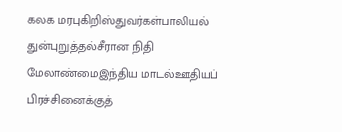கலக மரபுகிறிஸ்துவர்கள்பாலியல் துன்புறுத்தல்சீரான நிதி மேலாண்மைஇந்திய மாடல்ஊதியப் பிரச்சினைக்குத்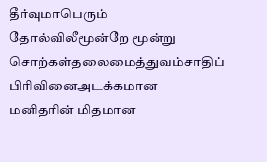தீர்வுமாபெரும் தோல்விலீமூன்றே மூன்று சொற்கள்தலைமைத்துவம்சாதிப் பிரிவினைஅடக்கமான மனிதரின் மிதமான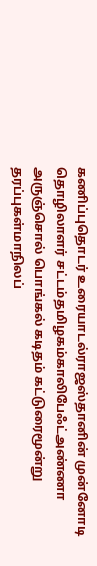கணிப்புதொடர் உரையாடல்ராஜஸ்தானின் முன்னோடி தொழிலாளர் சட்டம்தமிழகம்காலிபேஃட்அண்ணா அருஞ்சொல் பொங்கல் கடிதம் கட்டுரைமூன்று தரப்புகள்மாநிலப்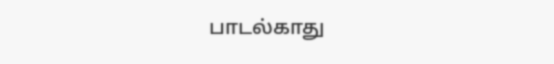பாடல்காது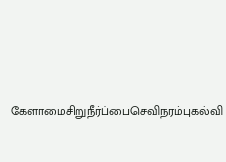கேளாமைசிறுநீர்ப்பைசெவிநரம்புகல்வி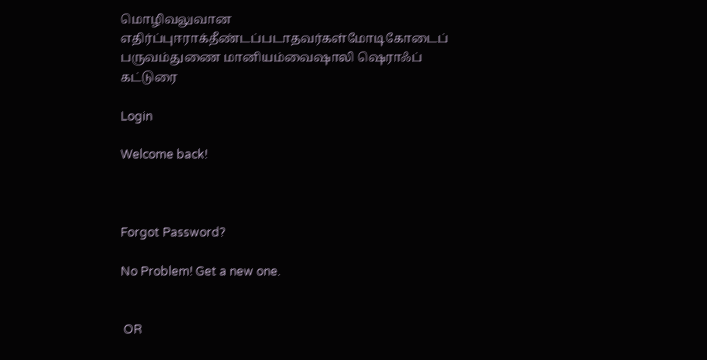மொழிவலுவான எதிர்ப்புஈராக்தீண்டப்படாதவர்கள்மோடிகோடைப் பருவம்துணை மானியம்வைஷாலி ஷெராஃப் கட்டுரை

Login

Welcome back!



Forgot Password?

No Problem! Get a new one.


 OR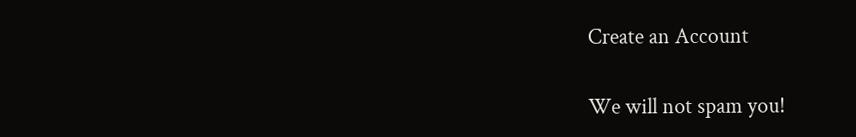Create an Account

We will not spam you!